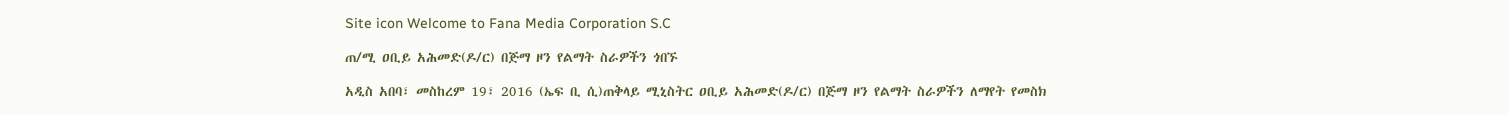Site icon Welcome to Fana Media Corporation S.C

ጠ/ሚ ዐቢይ አሕመድ(ዶ/ር) በጅማ ዞን የልማት ስራዎችን ጎበኙ

አዲስ አበባ፣ መስከረም 19፣ 2016 (ኤፍ ቢ ሲ)ጠቅላይ ሚኒስትር ዐቢይ አሕመድ(ዶ/ር) በጅማ ዞን የልማት ስራዎችን ለማየት የመስክ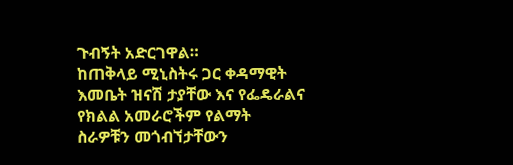ጉብኝት አድርገዋል።
ከጠቅላይ ሚኒስትሩ ጋር ቀዳማዊት እመቤት ዝናሽ ታያቸው እና የፌዴራልና የክልል አመራሮችም የልማት ስራዎቹን መጎብኘታቸውን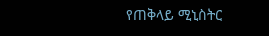የጠቅላይ ሚኒስትር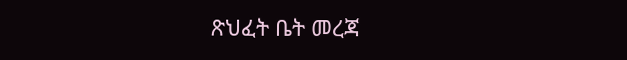ጽህፈት ቤት መረጃ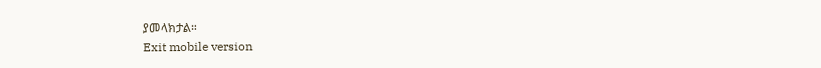ያመላክታል።
Exit mobile version